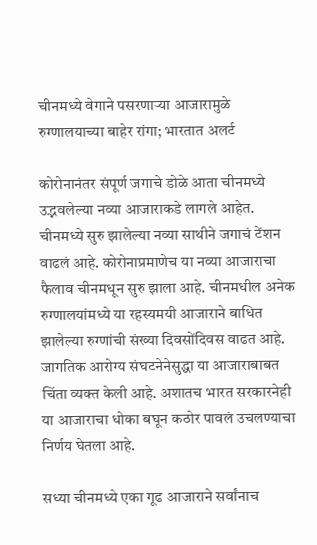चीनमध्ये वेगाने पसरणाऱ्या आजारामुळे रुग्णालयाच्या बाहेर रांगा; भारतात अलर्ट

कोरोनानंतर संपूर्ण जगाचे डोळे आता चीनमध्ये उद्भवलेल्या नव्या आजाराकडे लागले आहेत. चीनमध्ये सुरु झालेल्या नव्या साथीने जगाचं टेंशन वाढलं आहे. कोरोनाप्रमाणेच या नव्या आजाराचा फैलाव चीनमधून सुरु झाला आहे. चीनमधील अनेक रुग्णालयांमध्ये या रहस्यमयी आजाराने बाधित झालेल्या रुग्णांची संख्या दिवसोंदिवस वाढत आहे. जागतिक आरोग्य संघटनेनेसुद्धा या आजाराबाबत चिंता व्यक्त केली आहे. अशातच भारत सरकारनेही या आजाराचा धोका बघून कठोर पावलं उचलण्याचा निर्णय घेतला आहे.

सध्या चीनमध्ये एका गूढ आजाराने सर्वांनाच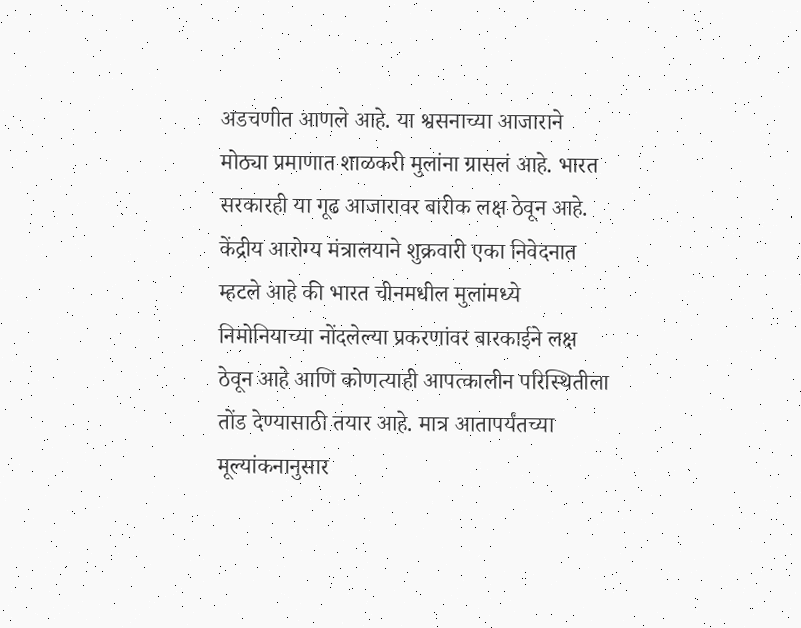अडचणीत आणले आहे. या श्वसनाच्या आजाराने मोठ्या प्रमाणात शाळकरी मुलांना ग्रासलं आहे. भारत सरकारही या गूढ आजारावर बारीक लक्ष ठेवून आहे. केंद्रीय आरोग्य मंत्रालयाने शुक्रवारी एका निवेदनात म्हटले आहे की भारत चीनमधील मुलांमध्ये निमोनियाच्या नोंदलेल्या प्रकरणांवर बारकाईने लक्ष ठेवून आहे आणि कोणत्याही आपत्कालीन परिस्थितीला तोंड देण्यासाठी तयार आहे. मात्र आतापर्यंतच्या मूल्यांकनानुसार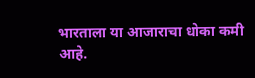भारताला या आजाराचा धोका कमी आहे.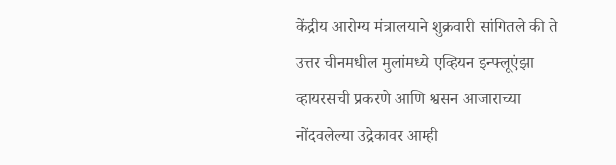केंद्रीय आरोग्य मंत्रालयाने शुक्रवारी सांगितले की ते उत्तर चीनमधील मुलांमध्ये एव्हियन इन्फ्लूएंझा व्हायरसची प्रकरणे आणि श्वसन आजाराच्या नोंदवलेल्या उद्रेकावर आम्ही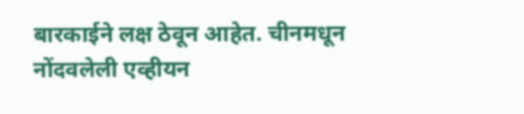बारकाईने लक्ष ठेवून आहेत. चीनमधून नोंदवलेली एव्हीयन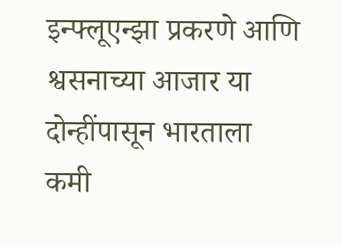इन्फ्लूएन्झा प्रकरणे आणि श्वसनाच्या आजार या दोन्हींपासून भारताला कमी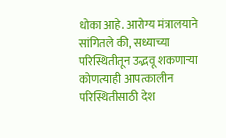धोका आहे. आरोग्य मंत्रालयाने सांगितले की, सध्याच्या परिस्थितीतून उद्भवू शकणाऱ्या कोणत्याही आपत्कालीन परिस्थितीसाठी देश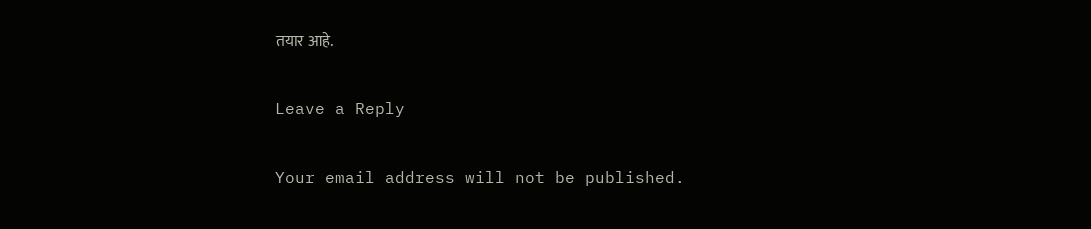तयार आहे.

Leave a Reply

Your email address will not be published.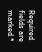Required fields are marked *